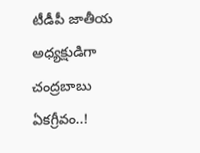టీడీపీ జాతీయ అధ్యక్షుడిగా చంద్రబాబు ఏకగ్రీవం..!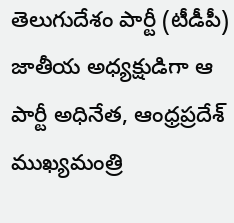తెలుగుదేశం పార్టీ (టీడీపీ) జాతీయ అధ్యక్షుడిగా ఆ పార్టీ అధినేత, ఆంధ్రప్రదేశ్ ముఖ్యమంత్రి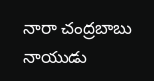నారా చంద్రబాబు నాయుడు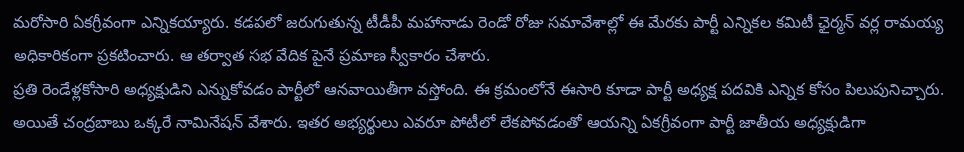మరోసారి ఏకగ్రీవంగా ఎన్నికయ్యారు. కడపలో జరుగుతున్న టీడీపీ మహానాడు రెండో రోజు సమావేశాల్లో ఈ మేరకు పార్టీ ఎన్నికల కమిటీ ఛైర్మన్ వర్ల రామయ్య అధికారికంగా ప్రకటించారు. ఆ తర్వాత సభ వేదిక పైనే ప్రమాణ స్వీకారం చేశారు.
ప్రతి రెండేళ్లకోసారి అధ్యక్షుడిని ఎన్నుకోవడం పార్టీలో ఆనవాయితీగా వస్తోంది. ఈ క్రమంలోనే ఈసారి కూడా పార్టీ అధ్యక్ష పదవికి ఎన్నిక కోసం పిలుపునిచ్చారు. అయితే చంద్రబాబు ఒక్కరే నామినేషన్ వేశారు. ఇతర అభ్యర్థులు ఎవరూ పోటీలో లేకపోవడంతో ఆయన్ని ఏకగ్రీవంగా పార్టీ జాతీయ అధ్యక్షుడిగా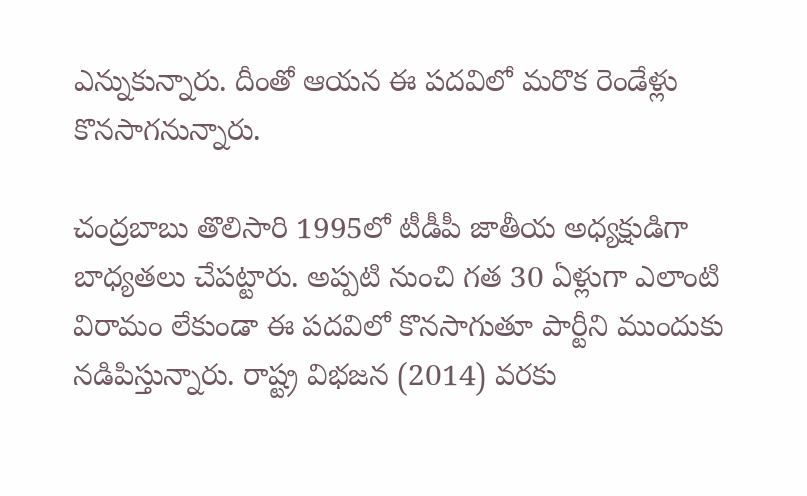ఎన్నుకున్నారు. దీంతో ఆయన ఈ పదవిలో మరొక రెండేళ్లు కొనసాగనున్నారు.

చంద్రబాబు తొలిసారి 1995లో టీడీపీ జాతీయ అధ్యక్షుడిగా బాధ్యతలు చేపట్టారు. అప్పటి నుంచి గత 30 ఏళ్లుగా ఎలాంటి విరామం లేకుండా ఈ పదవిలో కొనసాగుతూ పార్టీని ముందుకు నడిపిస్తున్నారు. రాష్ట్ర విభజన (2014) వరకు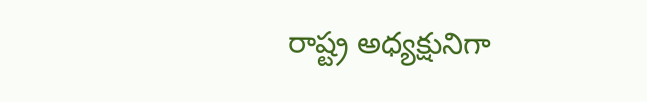రాష్ట్ర అధ్యక్షునిగా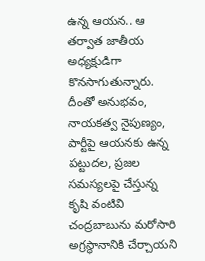ఉన్న ఆయన.. ఆ తర్వాత జాతీయ అధ్యక్షుడిగా కొనసాగుతున్నారు.
దీంతో అనుభవం, నాయకత్వ నైపుణ్యం, పార్టీపై ఆయనకు ఉన్న పట్టుదల, ప్రజల సమస్యలపై చేస్తున్న కృషి వంటివి చంద్రబాబును మరోసారి అగ్రస్థానానికి చేర్చాయని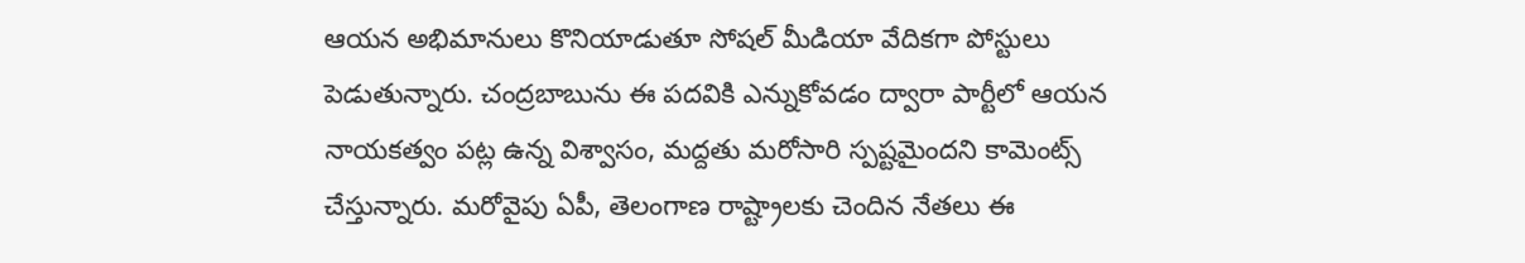ఆయన అభిమానులు కొనియాడుతూ సోషల్ మీడియా వేదికగా పోస్టులు పెడుతున్నారు. చంద్రబాబును ఈ పదవికి ఎన్నుకోవడం ద్వారా పార్టీలో ఆయన నాయకత్వం పట్ల ఉన్న విశ్వాసం, మద్దతు మరోసారి స్పష్టమైందని కామెంట్స్ చేస్తున్నారు. మరోవైపు ఏపీ, తెలంగాణ రాష్ట్రాలకు చెందిన నేతలు ఈ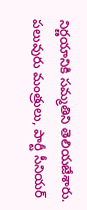నిర్ణయానికి సమ్మతిని తెలియజేశారు. పలువురు మంత్రులు, పార్టీ సీనియర్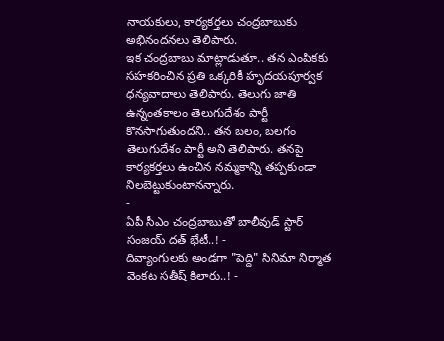నాయకులు, కార్యకర్తలు చంద్రబాబుకు అభినందనలు తెలిపారు.
ఇక చంద్రబాబు మాట్లాడుతూ.. తన ఎంపికకు సహకరించిన ప్రతి ఒక్కరికీ హృదయపూర్వక ధన్యవాదాలు తెలిపారు. తెలుగు జాతి ఉన్నంతకాలం తెలుగుదేశం పార్టీ కొనసాగుతుందని.. తన బలం, బలగం తెలుగుదేశం పార్టీ అని తెలిపారు. తనపై కార్యకర్తలు ఉంచిన నమ్మకాన్ని తప్పకుండా నిలబెట్టుకుంటానన్నారు.
-
ఏపీ సీఎం చంద్రబాబుతో బాలీవుడ్ స్టార్ సంజయ్ దత్ భేటీ..! -
దివ్యాంగులకు అండగా "పెద్ది" సినిమా నిర్మాత వెంకట సతీష్ కిలారు..! -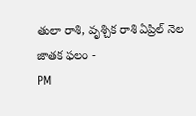తులా రాశి, వృశ్చిక రాశి ఏప్రిల్ నెల జాతక ఫలం -
PM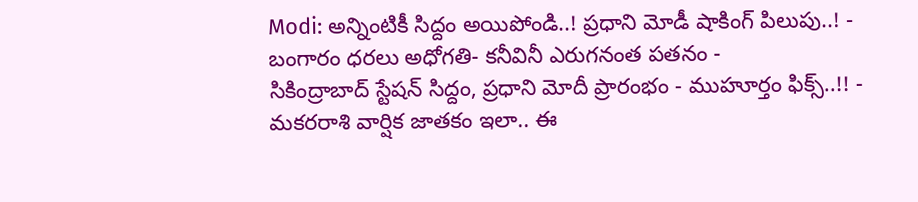Modi: అన్నింటికీ సిద్దం అయిపోండి..! ప్రధాని మోడీ షాకింగ్ పిలుపు..! -
బంగారం ధరలు అధోగతి- కనీవినీ ఎరుగనంత పతనం -
సికింద్రాబాద్ స్టేషన్ సిద్దం, ప్రధాని మోదీ ప్రారంభం - ముహూర్తం ఫిక్స్..!! -
మకరరాశి వార్షిక జాతకం ఇలా.. ఈ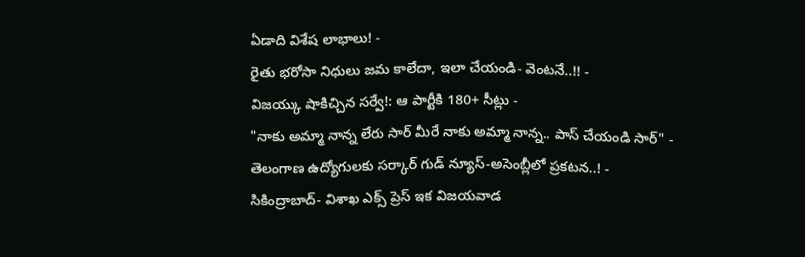ఏడాది విశేష లాభాలు! -
రైతు భరోసా నిధులు జమ కాలేదా, ఇలా చేయండి- వెంటనే..!! -
విజయ్కు షాకిచ్చిన సర్వే!: ఆ పార్టీకి 180+ సీట్లు -
"నాకు అమ్మా నాన్న లేరు సార్ మీరే నాకు అమ్మా నాన్న.. పాస్ చేయండి సార్" -
తెలంగాణ ఉద్యోగులకు సర్కార్ గుడ్ న్యూస్-అసెంబ్లీలో ప్రకటన..! -
సికింద్రాబాద్- విశాఖ ఎక్స్ ప్రెస్ ఇక విజయవాడ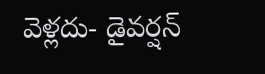వెళ్లదు- డైవర్షన్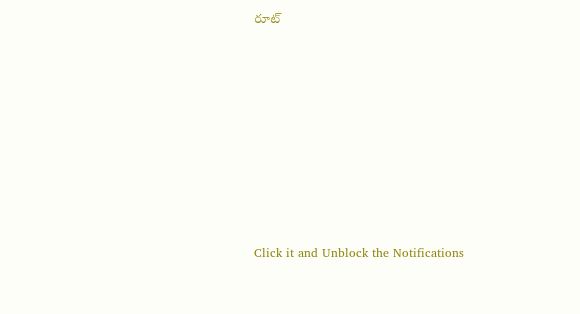రూట్












Click it and Unblock the Notifications